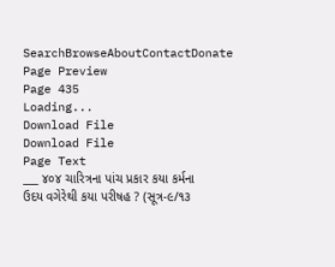SearchBrowseAboutContactDonate
Page Preview
Page 435
Loading...
Download File
Download File
Page Text
___ ૪૦૪ ચારિત્રના પાંચ પ્રકાર કયા કર્મના ઉદય વગેરેથી કયા પરીષહ ? (સૂત્ર-૯/૧૩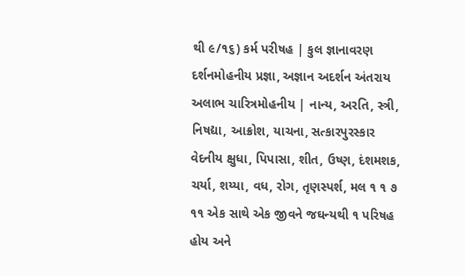થી ૯/૧૬) કર્મ પરીષહ | કુલ જ્ઞાનાવરણ દર્શનમોહનીય પ્રજ્ઞા, અજ્ઞાન અદર્શન અંતરાય અલાભ ચારિત્રમોહનીય | નાન્ય, અરતિ, સ્ત્રી, નિષદ્યા, આક્રોશ, યાચના, સત્કારપુરસ્કાર વેદનીય ક્ષુધા, પિપાસા, શીત, ઉષ્ણ, દંશમશક, ચર્યા, શય્યા, વધ, રોગ, તૃણસ્પર્શ, મલ ૧ ૧ ૭ ૧૧ એક સાથે એક જીવને જઘન્યથી ૧ પરિષહ હોય અને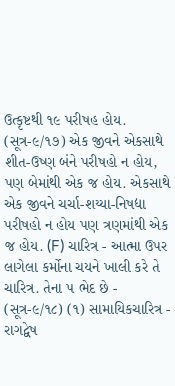ઉત્કૃષ્ટથી ૧૯ પરીષહ હોય. (સૂત્ર-૯/૧૭) એક જીવને એકસાથે શીત-ઉષ્ણ બંને પરીષહો ન હોય, પણ બેમાંથી એક જ હોય. એકસાથે એક જીવને ચર્ચા-શય્યા-નિષદ્યા પરીષહો ન હોય પણ ત્રણમાંથી એક જ હોય. (F) ચારિત્ર - આત્મા ઉપર લાગેલા કર્મોના ચયને ખાલી કરે તે ચારિત્ર. તેના ૫ ભેદ છે - (સૂત્ર-૯/૧૮) (૧) સામાયિકચારિત્ર - રાગદ્વેષ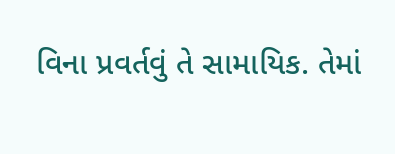વિના પ્રવર્તવું તે સામાયિક. તેમાં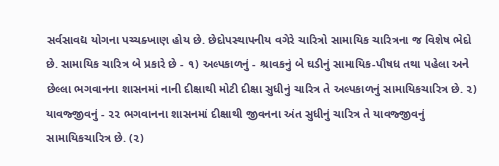સર્વસાવદ્ય યોગના પચ્ચક્ખાણ હોય છે. છેદોપસ્થાપનીય વગેરે ચારિત્રો સામાયિક ચારિત્રના જ વિશેષ ભેદો છે. સામાયિક ચારિત્ર બે પ્રકારે છે - ૧) અલ્પકાળનું - શ્રાવકનું બે ઘડીનું સામાયિક-પૌષધ તથા પહેલા અને છેલ્લા ભગવાનના શાસનમાં નાની દીક્ષાથી મોટી દીક્ષા સુધીનું ચારિત્ર તે અલ્પકાળનું સામાયિકચારિત્ર છે. ૨) યાવજ્જીવનું - ૨૨ ભગવાનના શાસનમાં દીક્ષાથી જીવનના અંત સુધીનું ચારિત્ર તે યાવજ્જીવનું સામાયિકચારિત્ર છે. (૨)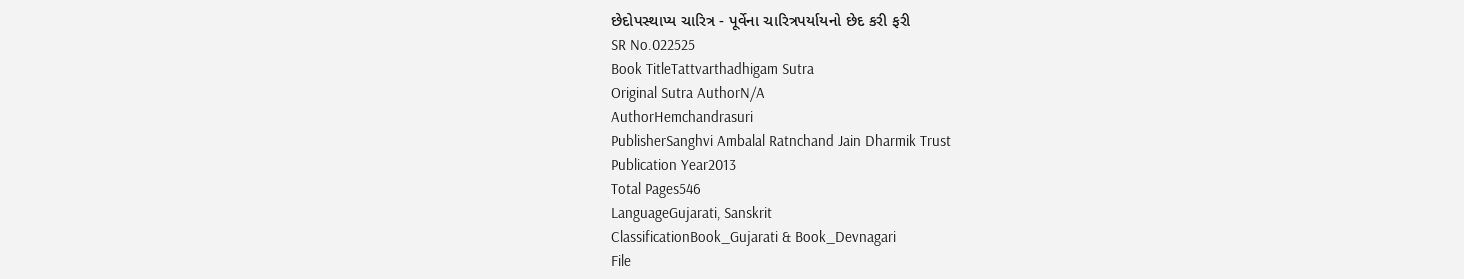છેદોપસ્થાપ્ય ચારિત્ર - પૂર્વેના ચારિત્રપર્યાયનો છેદ કરી ફરી
SR No.022525
Book TitleTattvarthadhigam Sutra
Original Sutra AuthorN/A
AuthorHemchandrasuri
PublisherSanghvi Ambalal Ratnchand Jain Dharmik Trust
Publication Year2013
Total Pages546
LanguageGujarati, Sanskrit
ClassificationBook_Gujarati & Book_Devnagari
File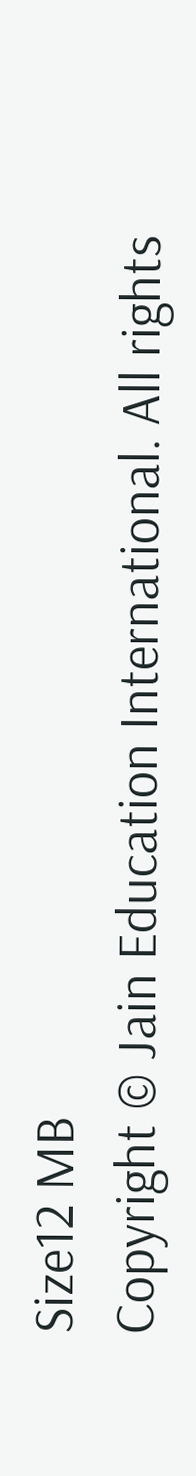Size12 MB
Copyright © Jain Education International. All rights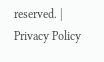reserved. | Privacy Policy